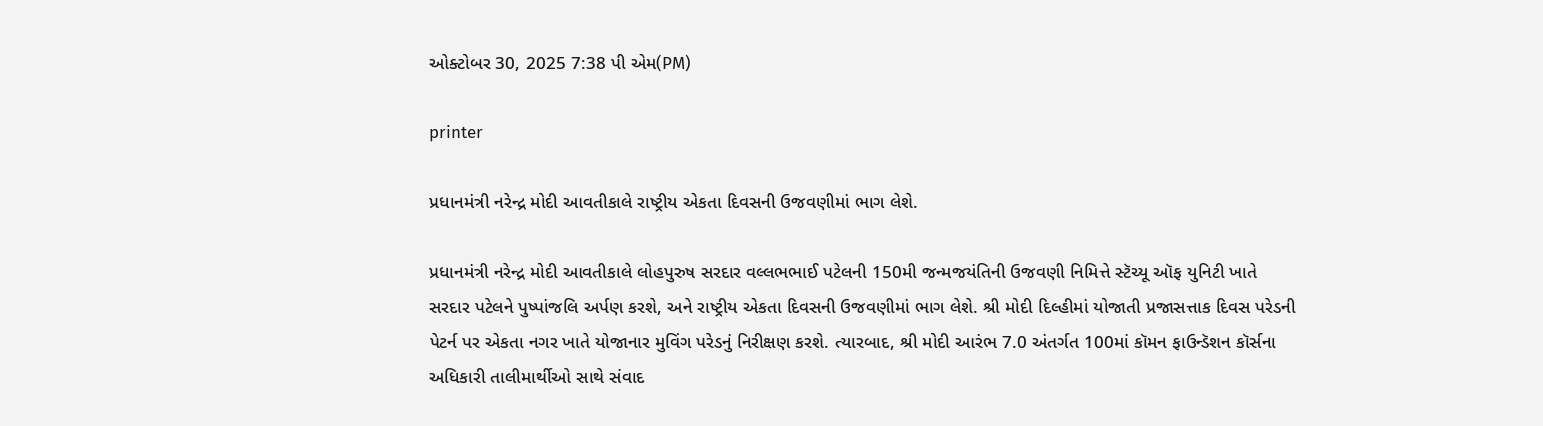ઓક્ટોબર 30, 2025 7:38 પી એમ(PM)

printer

પ્રધાનમંત્રી નરેન્દ્ર મોદી આવતીકાલે રાષ્ટ્રીય એકતા દિવસની ઉજવણીમાં ભાગ લેશે.

પ્રધાનમંત્રી નરેન્દ્ર મોદી આવતીકાલે લોહપુરુષ સરદાર વલ્લભભાઈ પટેલની 150મી જન્મજયંતિની ઉજવણી નિમિત્તે સ્ટૅચ્યૂ ઑફ યુનિટી ખાતે સરદાર પટેલને પુષ્પાંજલિ અર્પણ કરશે, અને રાષ્ટ્રીય એકતા દિવસની ઉજવણીમાં ભાગ લેશે. શ્રી મોદી દિલ્હીમાં યોજાતી પ્રજાસત્તાક દિવસ પરેડની પેટર્ન પર એકતા નગર ખાતે યોજાનાર મુવિંગ પરેડનું નિરીક્ષણ કરશે. ત્યારબાદ, શ્રી મોદી આરંભ 7.0 અંતર્ગત 100માં કૉમન ફાઉન્ડૅશન કૉર્સના અધિકારી તાલીમાર્થીઓ સાથે સંવાદ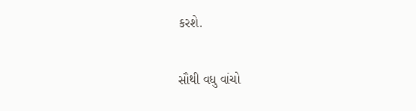કરશે.

સૌથી વધુ વાંચો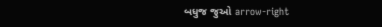બધુજ જુઓ arrow-right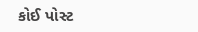કોઈ પોસ્ટ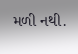મળી નથી.